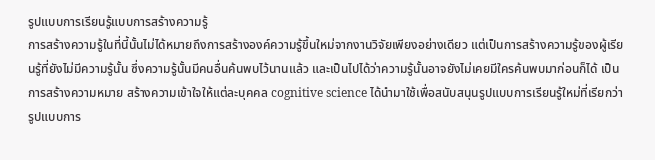รูปแบบการเรียนรู้แบบการสร้างความรู้
การสร้างความรู้ในที่นี้นั้นไม่ได้หมายถึงการสร้างองค์ความรู้ขึ้นใหม่จากงานวิจัยเพียงอย่างเดียว แต่เป็นการสร้างความรู้ของผู้เรียนรู้ที่ยังไม่มีความรู้นั้น ซึ่งความรู้นั้นมีคนอื่นค้นพบไว้นานแล้ว และเป็นไปได้ว่าความรู้นั้นอาจยังไม่เคยมีใครค้นพบมาก่อนก็ได้ เป็นการสร้างความหมาย สร้างความเข้าใจให้แต่ละบุคคล cognitive science ได้นำมาใช้เพื่อสนับสนุนรูปแบบการเรียนรู้ใหม่ที่เรียกว่า รูปแบบการ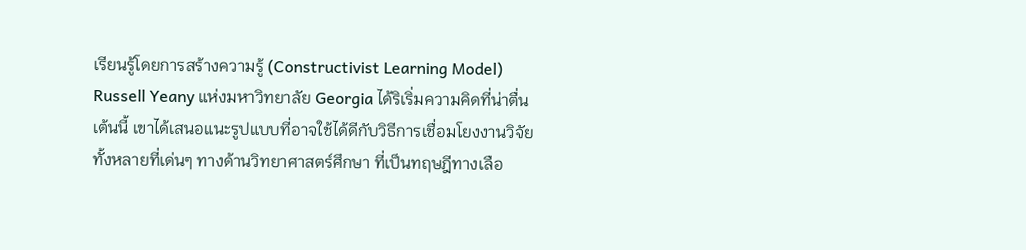เรียนรู้โดยการสร้างความรู้ (Constructivist Learning Model)
Russell Yeany แห่งมหาวิทยาลัย Georgia ได้ริเริ่มความคิดที่น่าตื่นเต้นนี้ เขาได้เสนอแนะรูปแบบที่อาจใช้ได้ดีกับวิธีการเชื่อมโยงงานวิจัยทั้งหลายที่เด่นๆ ทางด้านวิทยาศาสตร์ศึกษา ที่เป็นทฤษฎีทางเลือ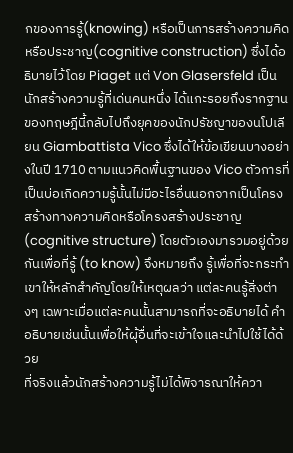กของการรู้(knowing) หรือเป็นการสร้างความคิดหรือประชาญ(cognitive construction) ซึ่งได้อธิบายไว้โดย Piaget แต่ Von Glasersfeld เป็นนักสร้างความรู้ที่เด่นคนหนึ่ง ได้แกะรอยถึงรากฐานของทฤษฎีนี้กลับไปถึงยุคของนักปรัชญาของนโปเลียน Giambattista Vico ซึ่งได้ให้ข้อเขียนบางอย่างในปี 1710 ตามแนวคิดพื้นฐานของ Vico ตัวการที่เป็นบ่อเกิดความรู้นั้นไม่มีอะไรอื่นนอกจากเป็นโครงสร้างทางความคิดหรือโครงสร้างประชาญ (cognitive structure) โดยตัวเองมารวมอยู่ด้วยกันเพื่อที่รู้ (to know) จึงหมายถึง รู้เพื่อที่จะกระทำ เขาให้หลักสำคัญโดยให้เหตุผลว่า แต่ละคนรู้สิ่งต่างๆ เฉพาะเมื่อแต่ละคนนั้นสามารถที่จะอธิบายได้ คำอธิบายเช่นนั้นเพื่อให้ผุ้อื่นที่จะเข้าใจและนำไปใช้ได้ด้วย
ที่จริงแล้วนักสร้างความรู้ไม่ได้พิจารณาให้ควา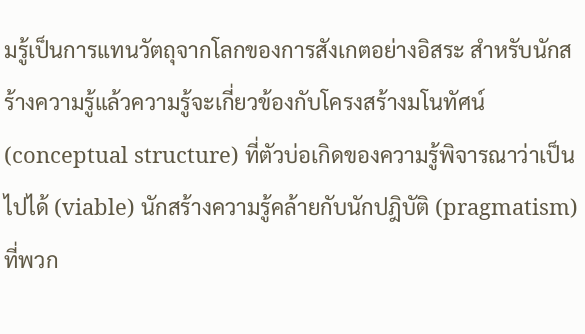มรู้เป็นการแทนวัตถุจากโลกของการสังเกตอย่างอิสระ สำหรับนักสร้างความรู้แล้วความรู้จะเกี่ยวข้องกับโครงสร้างมโนทัศน์(conceptual structure) ที่ตัวบ่อเกิดของความรู้พิจารณาว่าเป็นไปได้ (viable) นักสร้างความรู้คล้ายกับนักปฎิบัติ (pragmatism) ที่พวก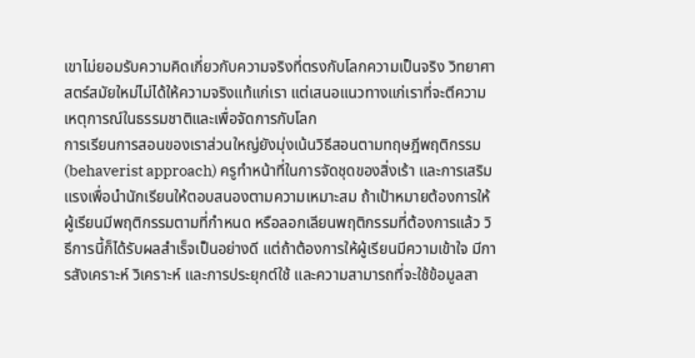เขาไม่ยอมรับความคิดเกี่ยวกับความจริงที่ตรงกับโลกความเป็นจริง วิทยาศาสตร์สมัยใหม่ไม่ได้ให้ความจริงแท้แก่เรา แต่เสนอแนวทางแก่เราที่จะตีความเหตุการณ์ในธรรมชาติและเพื่อจัดการกับโลก
การเรียนการสอนของเราส่วนใหญ่ยังมุ่งเน้นวิธีสอนตามทฤษฎีพฤติกรรม(behaverist approach) ครูทำหน้าที่ในการจัดชุดของสิ่งเร้า และการเสริมแรงเพื่อนำนักเรียนให้ตอบสนองตามความเหมาะสม ถ้าเป้าหมายต้องการให้ผู้เรียนมีพฤติกรรมตามที่กำหนด หรือลอกเลียนพฤติกรรมที่ต้องการแล้ว วิธีการนี้ก็ได้รับผลสำเร็จเป็นอย่างดี แต่ถ้าต้องการให้ผู้เรียนมีความเข้าใจ มีการสังเคราะห์ วิเคราะห์ และการประยุกต์ใช้ และความสามารถที่จะใช้ข้อมูลสา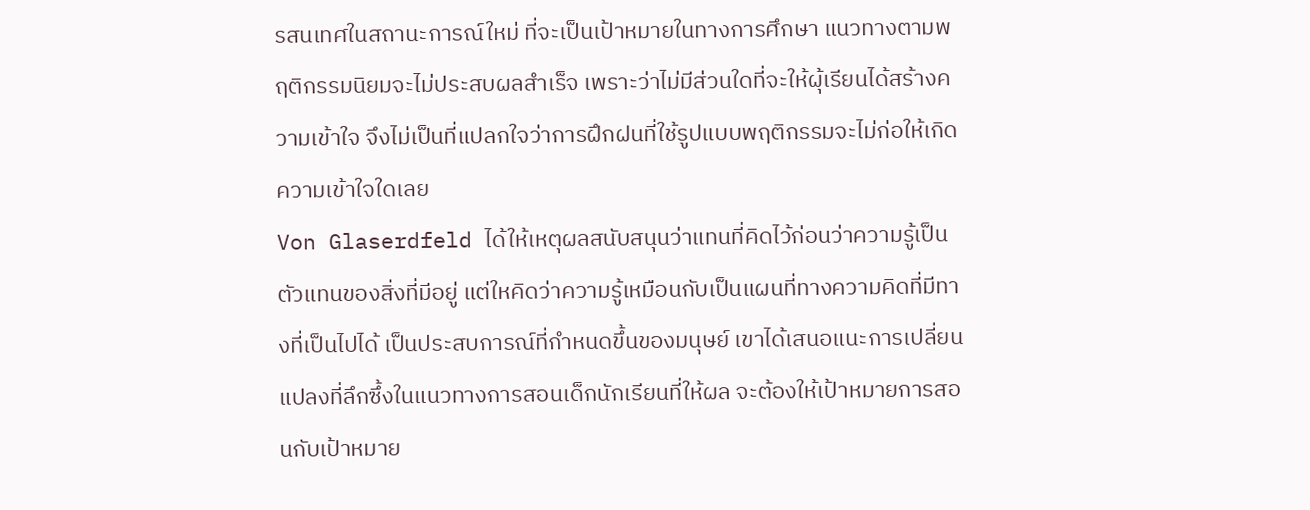รสนเทศในสถานะการณ์ใหม่ ที่จะเป็นเป้าหมายในทางการศึกษา แนวทางตามพฤติกรรมนิยมจะไม่ประสบผลสำเร็จ เพราะว่าไม่มีส่วนใดที่จะให้ผุ้เรียนได้สร้างความเข้าใจ จึงไม่เป็นที่แปลกใจว่าการฝึกฝนที่ใช้รูปแบบพฤติกรรมจะไม่ก่อให้เกิดความเข้าใจใดเลย
Von Glaserdfeld ได้ให้เหตุผลสนับสนุนว่าแทนที่คิดไว้ก่อนว่าความรู้เป็นตัวแทนของสิ่งที่มีอยู่ แต่ใหคิดว่าความรู้เหมือนกับเป็นแผนที่ทางความคิดที่มีทางที่เป็นไปได้ เป็นประสบการณ์ที่กำหนดขึ้นของมนุษย์ เขาได้เสนอแนะการเปลี่ยนแปลงที่ลึกซึ้งในแนวทางการสอนเด็กนักเรียนที่ให้ผล จะต้องให้เป้าหมายการสอนกับเป้าหมาย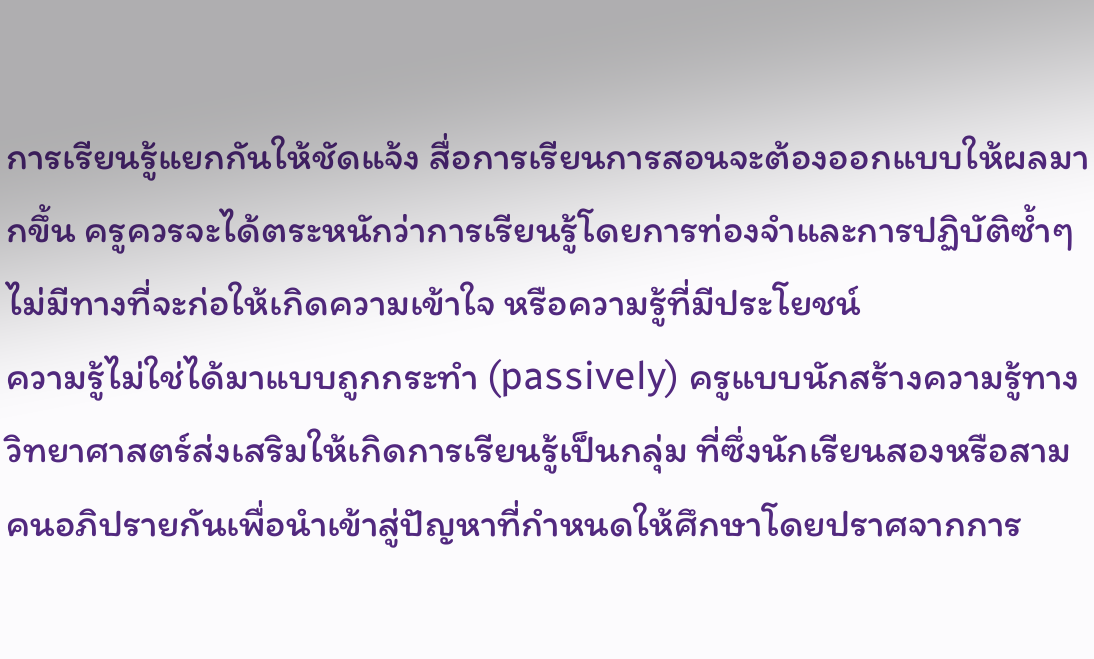การเรียนรู้แยกกันให้ชัดแจ้ง สื่อการเรียนการสอนจะต้องออกแบบให้ผลมากขึ้น ครูควรจะได้ตระหนักว่าการเรียนรู้โดยการท่องจำและการปฏิบัติซ้ำๆ ไม่มีทางที่จะก่อให้เกิดความเข้าใจ หรือความรู้ที่มีประโยชน์
ความรู้ไม่ใช่ได้มาแบบถูกกระทำ (passively) ครูแบบนักสร้างความรู้ทางวิทยาศาสตร์ส่งเสริมให้เกิดการเรียนรู้เป็นกลุ่ม ที่ซึ่งนักเรียนสองหรือสามคนอภิปรายกันเพื่อนำเข้าสู่ปัญหาที่กำหนดให้ศึกษาโดยปราศจากการ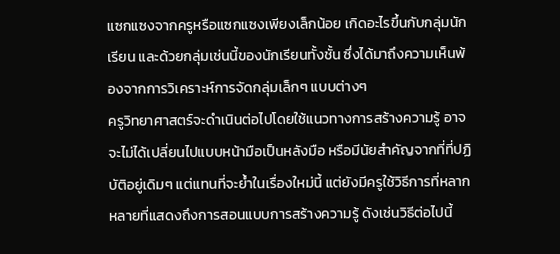แซกแซงจากครูหรือแซกแซงเพียงเล็กน้อย เกิดอะไรขึ้นกับกลุ่มนักเรียน และด้วยกลุ่มเช่นนี้ของนักเรียนทั้งชั้น ซึ่งได้มาถึงความเห็นพ้องจากการวิเคราะห์การจัดกลุ่มเล็กๆ แบบต่างๆ
ครูวิทยาศาสตร์จะดำเนินต่อไปโดยใช้แนวทางการสร้างความรู้ อาจจะไม่ได้เปลี่ยนไปแบบหน้ามือเป็นหลังมือ หรือมีนัยสำคัญจากที่ที่ปฏิบัติอยู่เดิมๆ แต่แทนที่จะย้ำในเรื่องใหม่นี้ แต่ยังมีครูใช้วิธีการที่หลากหลายที่แสดงถึงการสอนแบบการสร้างความรู้ ดังเช่นวิธีต่อไปนี้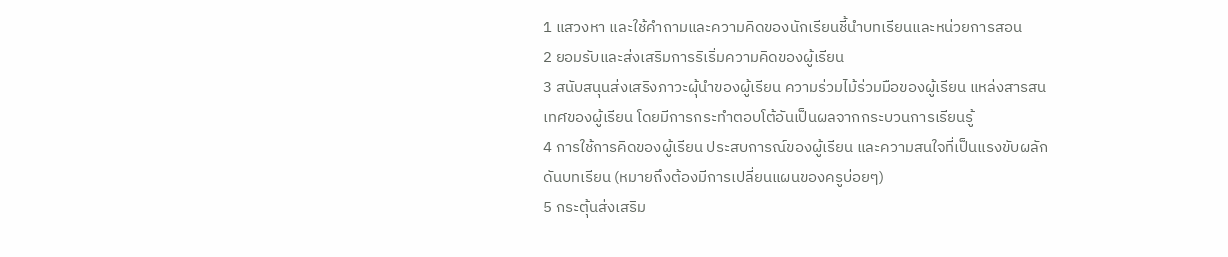1 แสวงหา และใช้คำถามและความคิดของนักเรียนชี้นำบทเรียนและหน่วยการสอน
2 ยอมรับและส่งเสริมการริเริ่มความคิดของผู้เรียน
3 สนับสนุนส่งเสริงภาวะผุ้นำของผู้เรียน ความร่วมไม้ร่วมมือของผู้เรียน แหล่งสารสนเทศของผู้เรียน โดยมีการกระทำตอบโต้อันเป็นผลจากกระบวนการเรียนรู้
4 การใช้การคิดของผู้เรียน ประสบการณ์ของผู้เรียน และความสนใจที่เป็นแรงขับผลักดันบทเรียน (หมายถึงต้องมีการเปลี่ยนแผนของครูบ่อยๆ)
5 กระตุ้นส่งเสริม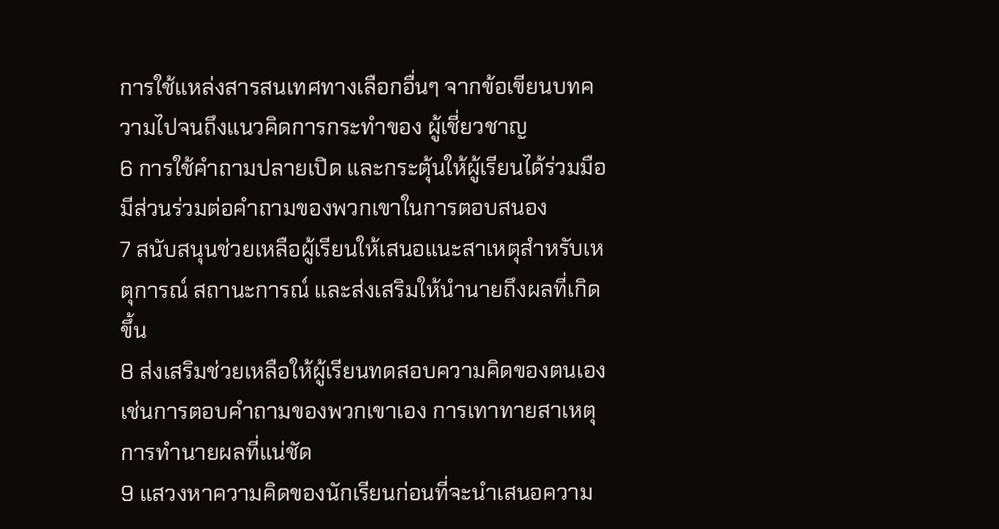การใช้แหล่งสารสนเทศทางเลือกอื่นๆ จากข้อเขียนบทความไปจนถึงแนวคิดการกระทำของ ผู้เชี่ยวชาญ
6 การใช้คำถามปลายเปิด และกระตุ้นให้ผู้เรียนได้ร่วมมือมีส่วนร่วมต่อคำถามของพวกเขาในการตอบสนอง
7 สนับสนุนช่วยเหลือผู้เรียนให้เสนอแนะสาเหตุสำหรับเหตุการณ์ สถานะการณ์ และส่งเสริมให้นำนายถึงผลที่เกิดขึ้น
8 ส่งเสริมช่วยเหลือให้ผู้เรียนทดสอบความคิดของตนเอง เช่นการตอบคำถามของพวกเขาเอง การเทาทายสาเหตุ การทำนายผลที่แน่ชัด
9 แสวงหาความคิดของนักเรียนก่อนที่จะนำเสนอความ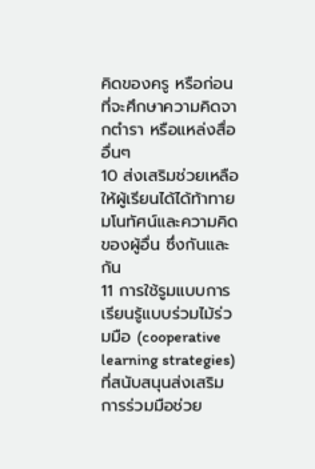คิดของครู หรือก่อนที่จะศึกษาความคิดจากตำรา หรือแหล่งสื่ออื่นๆ
10 ส่งเสริมช่วยเหลือให้ผู้เรียนได้ได้ท้าทายมโนทัศน์และความคิดของผู้อื่น ซึ่งกันและกัน
11 การใช้รูมแบบการเรียนรู้แบบร่วมไม้ร่วมมือ (cooperative learning strategies) ที่สนับสนุนส่งเสริมการร่วมมือช่วย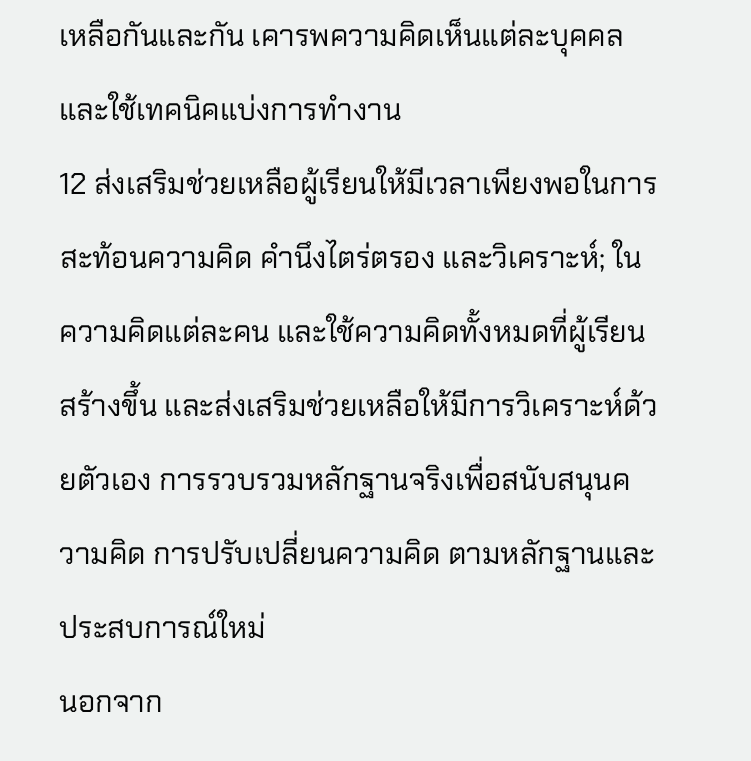เหลือกันและกัน เคารพความคิดเห็นแต่ละบุคคล และใช้เทคนิคแบ่งการทำงาน
12 ส่งเสริมช่วยเหลือผู้เรียนให้มีเวลาเพียงพอในการสะท้อนความคิด คำนึงไตร่ตรอง และวิเคราะห์; ในความคิดแต่ละคน และใช้ความคิดทั้งหมดที่ผู้เรียนสร้างขึ้น และส่งเสริมช่วยเหลือให้มีการวิเคราะห์ด้วยตัวเอง การรวบรวมหลักฐานจริงเพื่อสนับสนุนความคิด การปรับเปลี่ยนความคิด ตามหลักฐานและประสบการณ์ใหม่
นอกจาก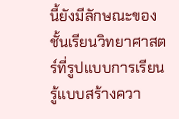นี้ยังมีลักษณะของชั้นเรียนวิทยาศาสตร์ที่รูปแบบการเรียนรู้แบบสร้างควา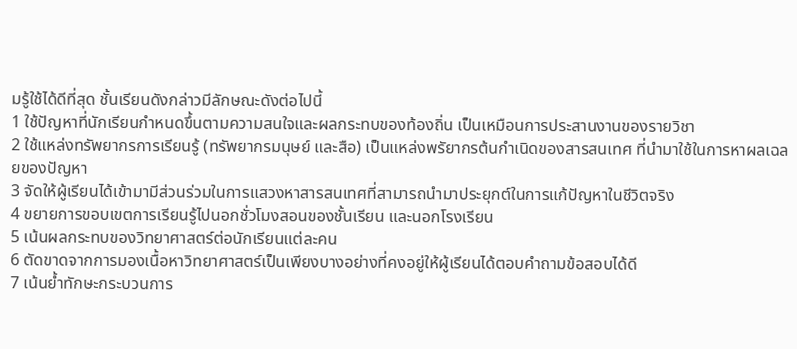มรู้ใช้ได้ดีที่สุด ชั้นเรียนดังกล่าวมีลักษณะดังต่อไปนี้
1 ใช้ปัญหาที่นักเรียนกำหนดขึ้นตามความสนใจและผลกระทบของท้องถิ่น เป็นเหมือนการประสานงานของรายวิชา
2 ใช้แหล่งทรัพยากรการเรียนรู้ (ทรัพยากรมนุษย์ และสือ) เป็นแหล่งพรัยากรต้นกำเนิดของสารสนเทศ ที่นำมาใช้ในการหาผลเฉลยของปัญหา
3 จัดให้ผู้เรียนได้เข้ามามีส่วนร่วมในการแสวงหาสารสนเทศที่สามารถนำมาประยุกต์ในการแก้ปัญหาในชีวิตจริง
4 ขยายการขอบเขตการเรียนรู้ไปนอกชั่วโมงสอนของชั้นเรียน และนอกโรงเรียน
5 เน้นผลกระทบของวิทยาศาสตร์ต่อนักเรียนแต่ละคน
6 ตัดขาดจากการมองเนื้อหาวิทยาศาสตร์เป็นเพียงบางอย่างที่คงอยู่ให้ผู้เรียนได้ตอบคำถามข้อสอบได้ดี
7 เน้นย้ำทักษะกระบวนการ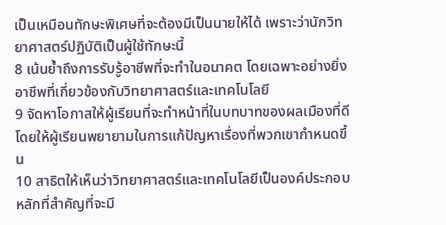เป็นเหมือนทักษะพิเศษที่จะต้องมีเป็นนายให้ได้ เพราะว่านักวิทยาศาสตร์ปฏิบัติเป็นผู้ใช้ทักษะนี้
8 เน้นย้ำถึงการรับรู้อาชีพที่จะทำในอนาคต โดยเฉพาะอย่างยิ่งอาชีพที่เกี่ยวข้องกับวิทยาศาสตร์และเทคโนโลยี
9 จัดหาโอกาสให้ผู้เรียนที่จะทำหน้าที่ในบทบาทของผลเมืองที่ดี โดยให้ผู้เรียนพยายามในการแก้ปัญหาเรื่องที่พวกเขากำหนดขึ้น
10 สาธิตให้เห็นว่าวิทยาศาสตร์และเทคโนโลยีเป็นองค์ประกอบหลักที่สำคัญที่จะมี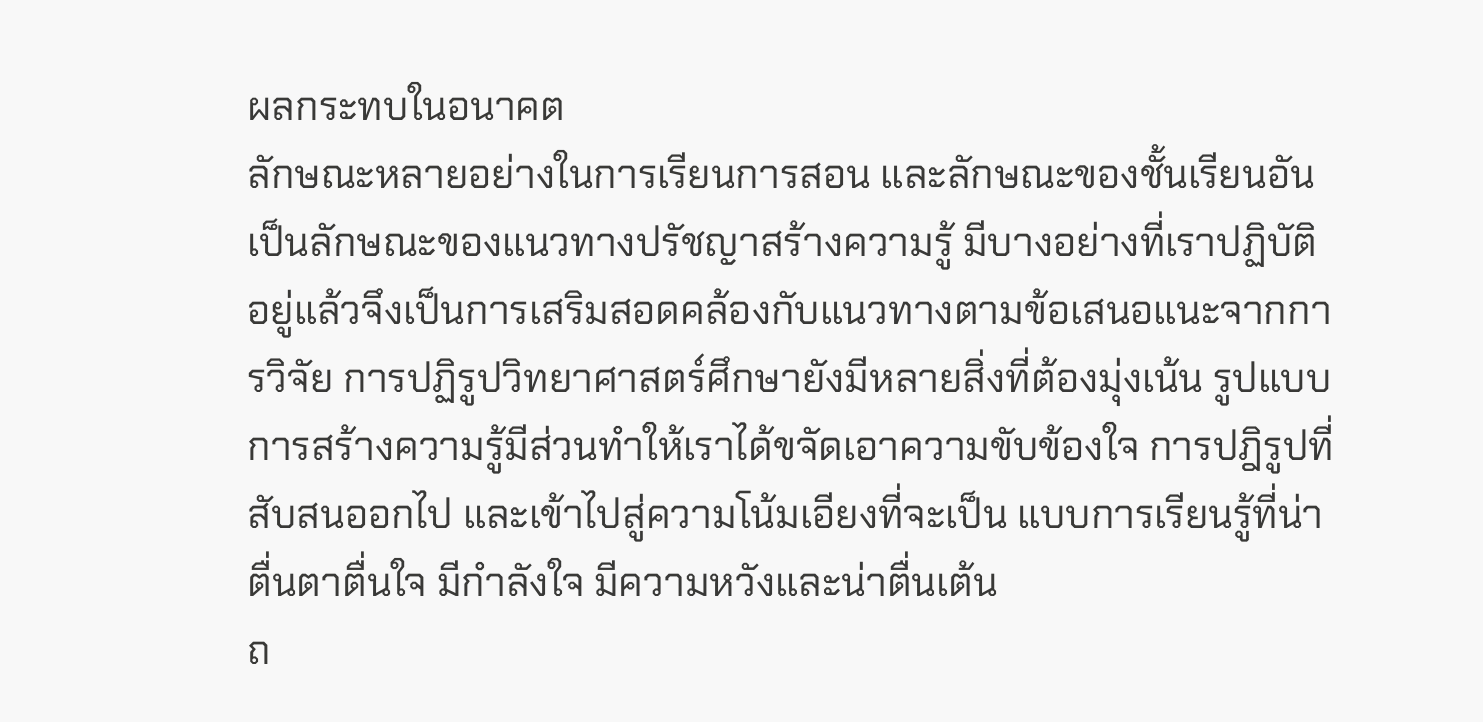ผลกระทบในอนาคต
ลักษณะหลายอย่างในการเรียนการสอน และลักษณะของชั้นเรียนอันเป็นลักษณะของแนวทางปรัชญาสร้างความรู้ มีบางอย่างที่เราปฏิบัติอยู่แล้วจึงเป็นการเสริมสอดคล้องกับแนวทางตามข้อเสนอแนะจากการวิจัย การปฏิรูปวิทยาศาสตร์ศึกษายังมีหลายสิ่งที่ต้องมุ่งเน้น รูปแบบการสร้างความรู้มีส่วนทำให้เราได้ขจัดเอาความขับข้องใจ การปฎิรูปที่สับสนออกไป และเข้าไปสู่ความโน้มเอียงที่จะเป็น แบบการเรียนรู้ที่น่าตื่นตาตื่นใจ มีกำลังใจ มีความหวังและน่าตื่นเต้น
ถ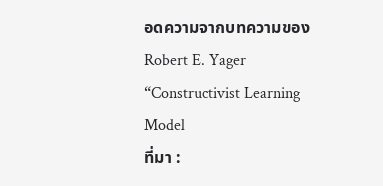อดความจากบทความของ Robert E. Yager “Constructivist Learning Model
ที่มา :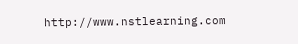http://www.nstlearning.com